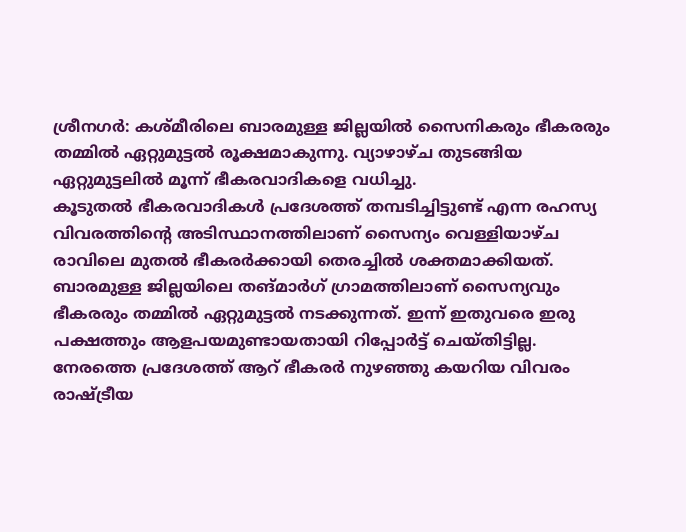ശ്രീനഗർ: കശ്മീരിലെ ബാരമുള്ള ജില്ലയിൽ സൈനികരും ഭീകരരും തമ്മിൽ ഏറ്റുമുട്ടൽ രൂക്ഷമാകുന്നു. വ്യാഴാഴ്ച തുടങ്ങിയ ഏറ്റുമുട്ടലിൽ മൂന്ന് ഭീകരവാദികളെ വധിച്ചു.
കൂടുതൽ ഭീകരവാദികൾ പ്രദേശത്ത് തമ്പടിച്ചിട്ടുണ്ട് എന്ന രഹസ്യ വിവരത്തിന്റെ അടിസ്ഥാനത്തിലാണ് സൈന്യം വെള്ളിയാഴ്ച രാവിലെ മുതൽ ഭീകരർക്കായി തെരച്ചിൽ ശക്തമാക്കിയത്. ബാരമുള്ള ജില്ലയിലെ തങ്മാർഗ് ഗ്രാമത്തിലാണ് സൈന്യവും ഭീകരരും തമ്മിൽ ഏറ്റുമുട്ടൽ നടക്കുന്നത്. ഇന്ന് ഇതുവരെ ഇരു പക്ഷത്തും ആളപയമുണ്ടായതായി റിപ്പോർട്ട് ചെയ്തിട്ടില്ല.
നേരത്തെ പ്രദേശത്ത് ആറ് ഭീകരർ നുഴഞ്ഞു കയറിയ വിവരം രാഷ്ട്രീയ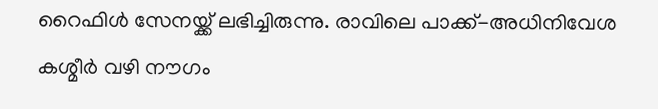റൈഫിൾ സേനയ്ക്ക് ലഭിച്ചിരുന്നു. രാവിലെ പാക്ക്-അധിനിവേശ കശ്മീർ വഴി നൗഗം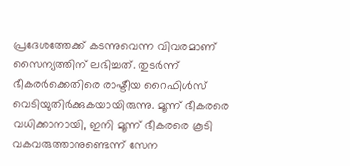പ്രദേശത്തേക്ക് കടന്നുവെന്ന വിവരമാണ് സൈന്യത്തിന് ലഭിച്ചത്. തുടർന്ന് ഭീകരർക്കെതിരെ രാഷ്ടീയ റൈഫിൾസ് വെടിയുതിർക്കുകയായിരുന്നു. മൂന്ന് ഭീകരരെ വധിക്കാനായി, ഇനി മൂന്ന് ഭീകരരെ കൂടി വകവരുത്താനുണ്ടെന്ന് സേന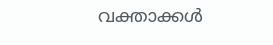വക്താക്കൾ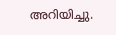അറിയിച്ചു.